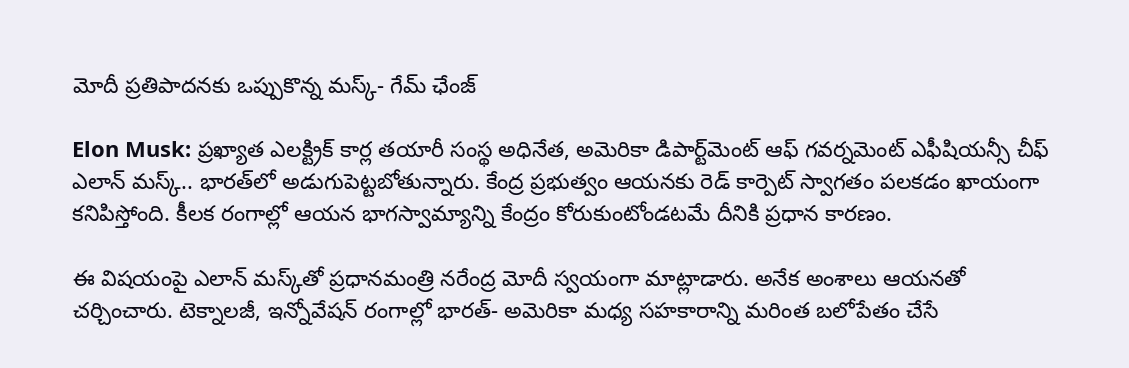మోదీ ప్రతిపాదనకు ఒప్పుకొన్న మస్క్- గేమ్ ఛేంజ్

Elon Musk: ప్రఖ్యాత ఎలక్ట్రిక్ కార్ల తయారీ సంస్థ అధినేత, అమెరికా డిపార్ట్‌మెంట్ ఆఫ్ గవర్నమెంట్ ఎఫీషియన్సీ చీఫ్ ఎలాన్ మస్క్.. భారత్‌లో అడుగుపెట్టబోతున్నారు. కేంద్ర ప్రభుత్వం ఆయనకు రెడ్ కార్పెట్ స్వాగతం పలకడం ఖాయంగా కనిపిస్తోంది. కీలక రంగాల్లో ఆయన భాగస్వామ్యాన్ని కేంద్రం కోరుకుంటోండటమే దీనికి ప్రధాన కారణం.

ఈ విషయంపై ఎలాన్ మస్క్‌తో ప్రధానమంత్రి నరేంద్ర మోదీ స్వయంగా మాట్లాడారు. అనేక అంశాలు ఆయనతో చర్చించారు. టెక్నాలజీ, ఇన్నోవేషన్ రంగాల్లో భారత్- అమెరికా మధ్య సహకారాన్ని మరింత బలోపేతం చేసే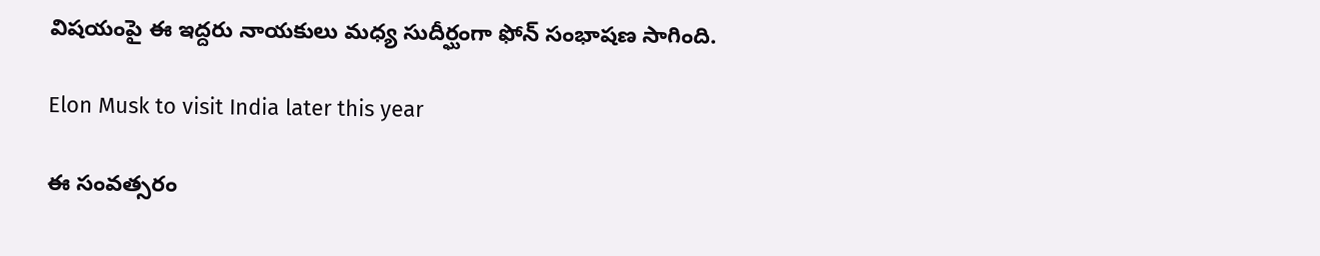విషయంపై ఈ ఇద్దరు నాయకులు మధ్య సుదీర్ఘంగా ఫోన్ సంభాషణ సాగింది.

Elon Musk to visit India later this year

ఈ సంవత్సరం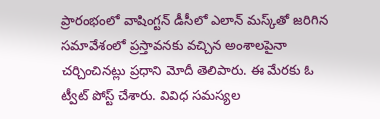ప్రారంభంలో వాషింగ్టన్ డీసీలో ఎలాన్ మస్క్‌తో జరిగిన సమావేశంలో ప్రస్తావనకు వచ్చిన అంశాలపైనా చర్చించినట్లు ప్రధాని మోదీ తెలిపారు. ఈ మేరకు ఓ ట్వీట్ పోస్ట్ చేశారు. వివిధ సమస్యల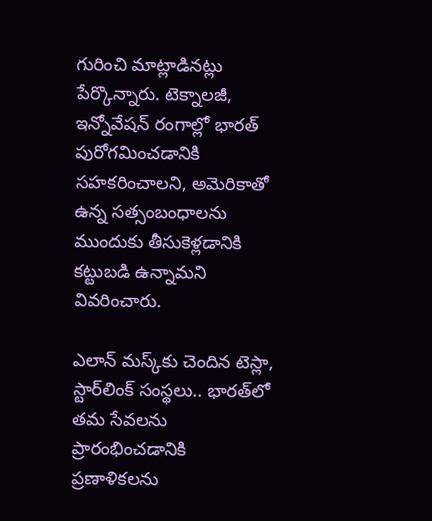గురించి మాట్లాడినట్లు పేర్కొన్నారు. టెక్నాలజీ, ఇన్నోవేషన్ రంగాల్లో భారత్ పురోగమించడానికి సహకరించాలని, అమెరికాతో ఉన్న సత్సంబంధాలను ముందుకు తీసుకెళ్లడానికి కట్టుబడి ఉన్నామని వివరించారు.

ఎలాన్ మస్క్‌కు చెందిన టెస్లా, స్టార్‌లింక్ సంస్థలు.. భారత్‌లో తమ సేవలను ప్రారంభించడానికి ప్రణాళికలను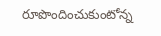రూపొందించుకుంటోన్న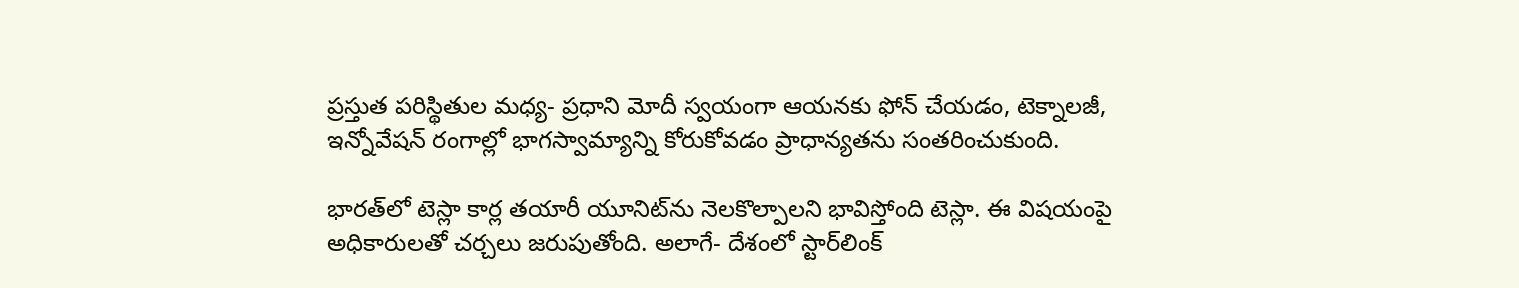ప్రస్తుత పరిస్థితుల మధ్య- ప్రధాని మోదీ స్వయంగా ఆయనకు ఫోన్ చేయడం, టెక్నాలజీ, ఇన్నోవేషన్ రంగాల్లో భాగస్వామ్యాన్ని కోరుకోవడం ప్రాధాన్యతను సంతరించుకుంది.

భారత్‌లో టెస్లా కార్ల తయారీ యూనిట్‌ను నెలకొల్పాలని భావిస్తోంది టెస్లా. ఈ విషయంపై అధికారులతో చర్చలు జరుపుతోంది. అలాగే- దేశంలో స్టార్‌లింక్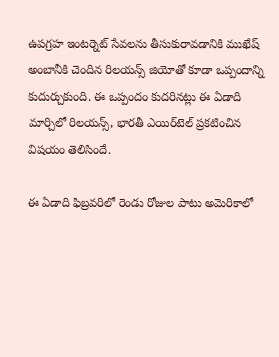ఉపగ్రహ ఇంటర్నెట్ సేవలను తీసుకురావడానికి ముఖేష్ అంబానీకి చెందిన రిలయన్స్ జియోతో కూడా ఒప్పందాన్ని కుదుర్చుకుంది. ఈ ఒప్పందం కుదరినట్లు ఈ ఏడాది మార్చిలో రిలయన్స్, భారతీ ఎయిర్‌టెల్ ప్రకటించిన విషయం తెలిసిందే.

ఈ ఏడాది ఫిబ్రవరిలో రెండు రోజుల పాటు అమెరికాలో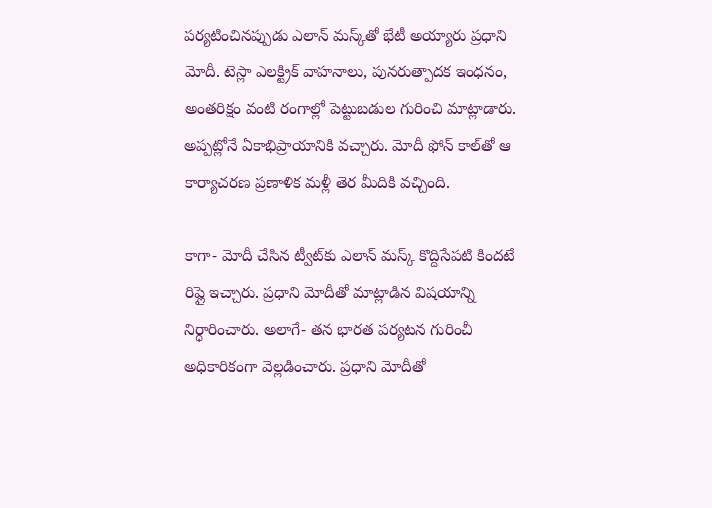పర్యటించినప్పుడు ఎలాన్ మస్క్‌తో భేటీ అయ్యారు ప్రధాని మోదీ. టెస్లా ఎలక్ట్రిక్ వాహనాలు, పునరుత్పాదక ఇంధనం, అంతరిక్షం వంటి రంగాల్లో పెట్టుబడుల గురించి మాట్లాడారు. అప్పట్లోనే ఏకాభిప్రాయానికి వచ్చారు. మోదీ ఫోన్ కాల్‌తో ఆ కార్యాచరణ ప్రణాళిక మళ్లీ తెర మీదికి వచ్చింది.

కాగా- మోదీ చేసిన ట్వీట్‌కు ఎలాన్ మస్క్ కొద్దిసేపటి కిందటే రిప్లై ఇచ్చారు. ప్రధాని మోదీతో మాట్లాడిన విషయాన్ని నిర్ధారించారు. అలాగే- తన భారత పర్యటన గురించీ అధికారికంగా వెల్లడించారు. ప్రధాని మోదీతో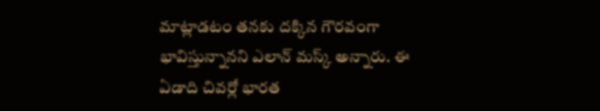మాట్లాడటం తనకు దక్కిన గౌరవంగా భావిస్తున్నానని ఎలాన్ మస్క్ అన్నారు. ఈ ఏడాది చివర్లో భారత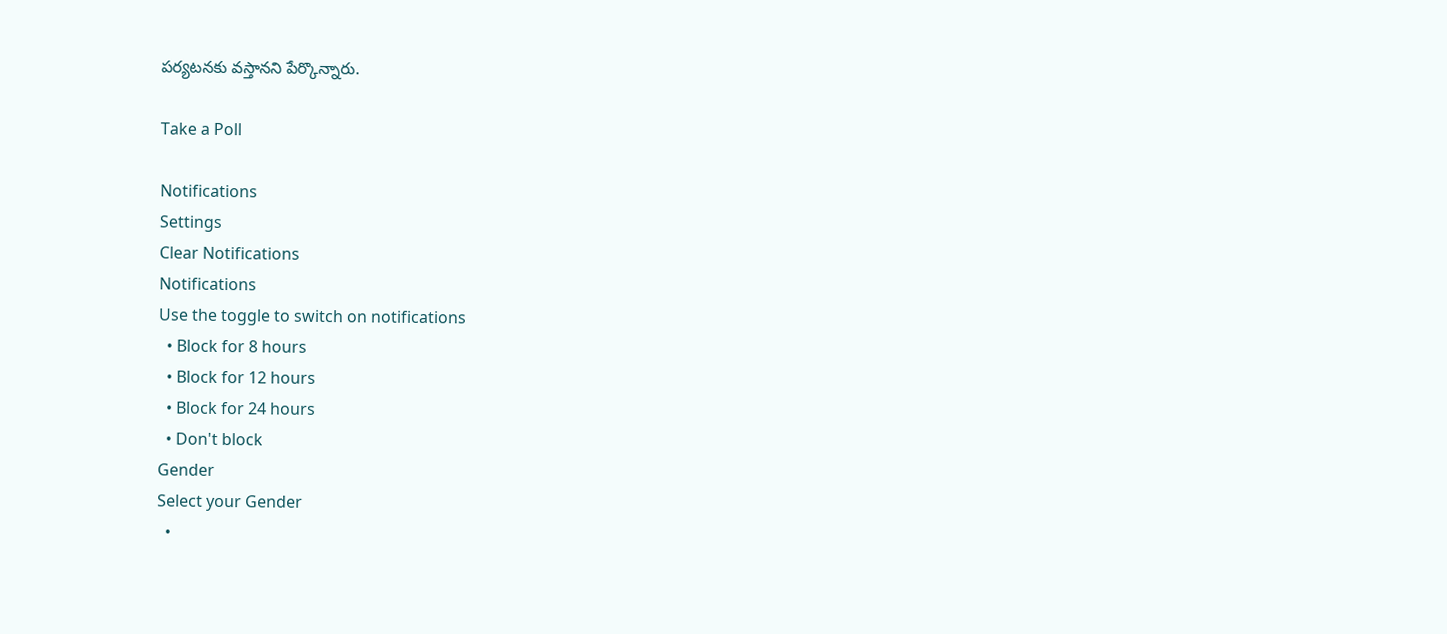పర్యటనకు వస్తానని పేర్కొన్నారు.

Take a Poll

Notifications
Settings
Clear Notifications
Notifications
Use the toggle to switch on notifications
  • Block for 8 hours
  • Block for 12 hours
  • Block for 24 hours
  • Don't block
Gender
Select your Gender
  •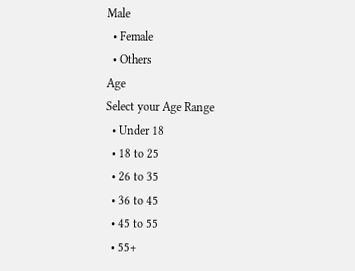Male
  • Female
  • Others
Age
Select your Age Range
  • Under 18
  • 18 to 25
  • 26 to 35
  • 36 to 45
  • 45 to 55
  • 55+